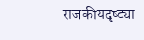राजकीयदृष्ट्या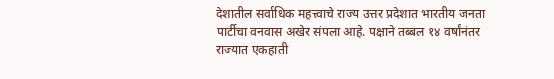देशातील सर्वाधिक महत्त्वाचे राज्य उत्तर प्रदेशात भारतीय जनता पार्टीचा वनवास अखेर संपला आहे. पक्षाने तब्बल १४ वर्षांनंतर राज्यात एकहाती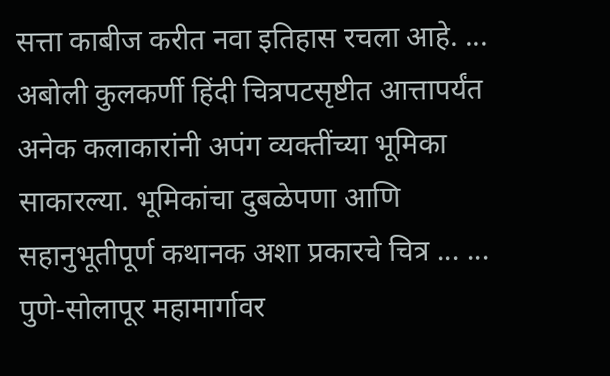सत्ता काबीज करीत नवा इतिहास रचला आहे. ...
अबोली कुलकर्णी हिंदी चित्रपटसृष्टीत आत्तापर्यंत अनेक कलाकारांनी अपंग व्यक्तींच्या भूमिका साकारल्या. भूमिकांचा दुबळेपणा आणि सहानुभूतीपूर्ण कथानक अशा प्रकारचे चित्र ... ...
पुणे-सोलापूर महामार्गावर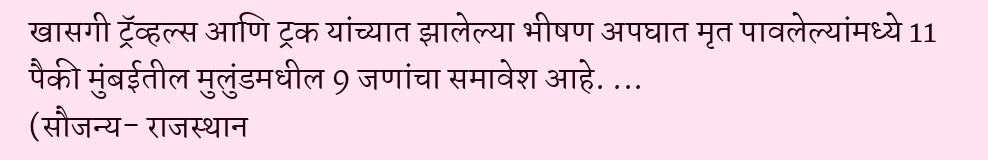खासगी ट्रॅव्हल्स आणि ट्रक यांच्यात झालेल्या भीषण अपघात मृत पावलेल्यांमध्ये 11 पैकी मुंबईतील मुलुंडमधील 9 जणांचा समावेश आहे. ...
(सौजन्य- राजस्थान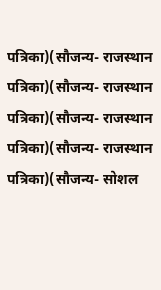पत्रिका)(सौजन्य- राजस्थान पत्रिका)(सौजन्य- राजस्थान पत्रिका)(सौजन्य- राजस्थान पत्रिका)(सौजन्य- राजस्थान पत्रिका)(सौजन्य- सोशल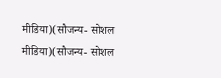मीडिया)(सौजन्य- सोशल मीडिया)(सौजन्य- सोशल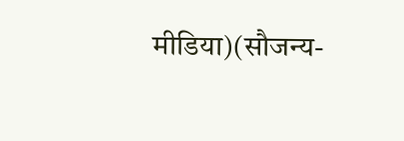मीडिया)(सौजन्य-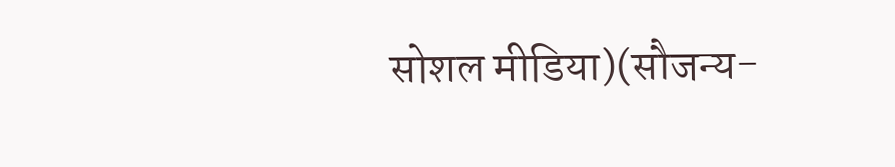सोशल मीडिया)(सौजन्य-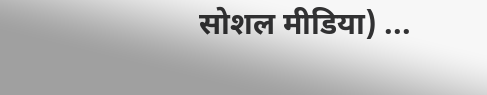सोशल मीडिया) ...